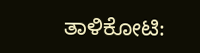ತಾಳಿಕೋಟಿ: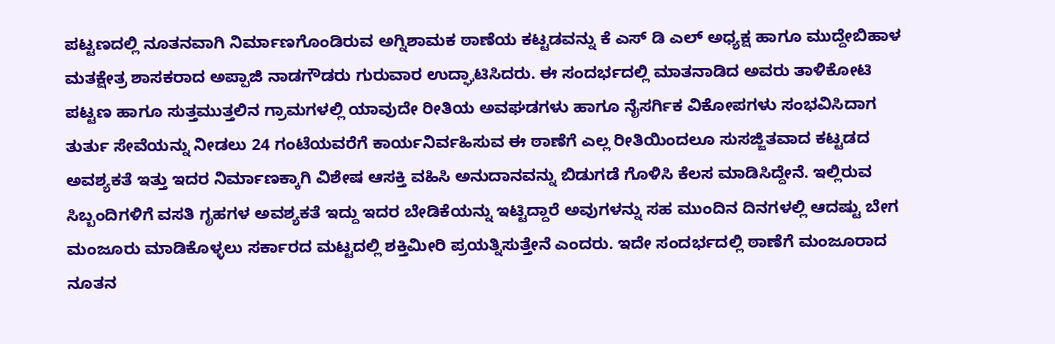ಪಟ್ಟಣದಲ್ಲಿ ನೂತನವಾಗಿ ನಿರ್ಮಾಣಗೊಂಡಿರುವ ಅಗ್ನಿಶಾಮಕ ಠಾಣೆಯ ಕಟ್ಟಡವನ್ನು ಕೆ ಎಸ್ ಡಿ ಎಲ್ ಅಧ್ಯಕ್ಷ ಹಾಗೂ ಮುದ್ದೇಬಿಹಾಳ ಮತಕ್ಷೇತ್ರ ಶಾಸಕರಾದ ಅಪ್ಪಾಜಿ ನಾಡಗೌಡರು ಗುರುವಾರ ಉದ್ಘಾಟಿಸಿದರು. ಈ ಸಂದರ್ಭದಲ್ಲಿ ಮಾತನಾಡಿದ ಅವರು ತಾಳಿಕೋಟಿ ಪಟ್ಟಣ ಹಾಗೂ ಸುತ್ತಮುತ್ತಲಿನ ಗ್ರಾಮಗಳಲ್ಲಿ ಯಾವುದೇ ರೀತಿಯ ಅವಘಡಗಳು ಹಾಗೂ ನೈಸರ್ಗಿಕ ವಿಕೋಪಗಳು ಸಂಭವಿಸಿದಾಗ ತುರ್ತು ಸೇವೆಯನ್ನು ನೀಡಲು 24 ಗಂಟೆಯವರೆಗೆ ಕಾರ್ಯನಿರ್ವಹಿಸುವ ಈ ಠಾಣೆಗೆ ಎಲ್ಲ ರೀತಿಯಿಂದಲೂ ಸುಸಜ್ಜಿತವಾದ ಕಟ್ಟಡದ ಅವಶ್ಯಕತೆ ಇತ್ತು ಇದರ ನಿರ್ಮಾಣಕ್ಕಾಗಿ ವಿಶೇಷ ಆಸಕ್ತಿ ವಹಿಸಿ ಅನುದಾನವನ್ನು ಬಿಡುಗಡೆ ಗೊಳಿಸಿ ಕೆಲಸ ಮಾಡಿಸಿದ್ದೇನೆ. ಇಲ್ಲಿರುವ ಸಿಬ್ಬಂದಿಗಳಿಗೆ ವಸತಿ ಗೃಹಗಳ ಅವಶ್ಯಕತೆ ಇದ್ದು ಇದರ ಬೇಡಿಕೆಯನ್ನು ಇಟ್ಟಿದ್ದಾರೆ ಅವುಗಳನ್ನು ಸಹ ಮುಂದಿನ ದಿನಗಳಲ್ಲಿ ಆದಷ್ಟು ಬೇಗ ಮಂಜೂರು ಮಾಡಿಕೊಳ್ಳಲು ಸರ್ಕಾರದ ಮಟ್ಟದಲ್ಲಿ ಶಕ್ತಿಮೀರಿ ಪ್ರಯತ್ನಿಸುತ್ತೇನೆ ಎಂದರು. ಇದೇ ಸಂದರ್ಭದಲ್ಲಿ ಠಾಣೆಗೆ ಮಂಜೂರಾದ ನೂತನ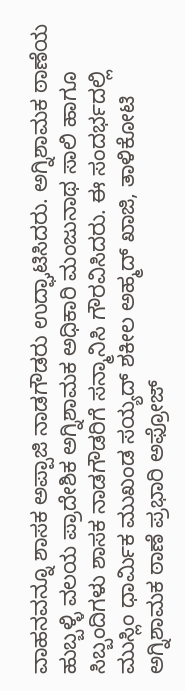ವಾಹನವನ್ನೂ ಶಾಸಕ ಅಪ್ಪಾಜಿ ನಾಡಗೌಡರು ಉದ್ಘಾಟಿಸಿದರು. ಅಗ್ನಿಶಾಮಕ ಠಾಣೆಯ ಹುಬ್ಬಳ್ಳಿ ವಲಯ ಪ್ರಾದೇಶಿಕ ಅಗ್ನಿಶಾಮಕ ಅಧಿಕಾರಿ ಮಂಜುನಾಥ ಸಾಲಿ ಹಾಗೂ ಸಿಬ್ಬಂದಿಗಳು ಶಾಸಕ ನಾಡಗೌಡರಿಗೆ ಸನ್ಮಾನಿಸಿ ಗೌರವಿಸಿದರು. ಈ ಸಂದರ್ಭದಲ್ಲಿ ಮುಸ್ಲಿಂ ಧಾರ್ಮಿಕ ಮುಖಂಡ ಸಯ್ಯದ್ ಶಕೀಲ ಅಹ್ಮದ್ ಖಾಜಿ, ತಾಳಿಕೋಟಿ ಅಗ್ನಿಶಾಮಕ ಠಾಣೆ ಪ್ರಭಾರಿ ಅಫ್ರೋಜ್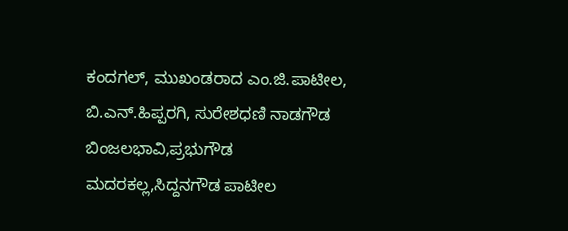ಕಂದಗಲ್, ಮುಖಂಡರಾದ ಎಂ.ಜಿ.ಪಾಟೀಲ, ಬಿ.ಎನ್.ಹಿಪ್ಪರಗಿ, ಸುರೇಶಧಣಿ ನಾಡಗೌಡ ಬಿಂಜಲಭಾವಿ,ಪ್ರಭುಗೌಡ ಮದರಕಲ್ಲ,ಸಿದ್ದನಗೌಡ ಪಾಟೀಲ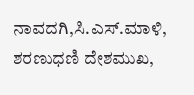ನಾವದಗಿ,ಸಿ.ಎಸ್.ಮಾಳಿ, ಶರಣುಧಣಿ ದೇಶಮುಖ,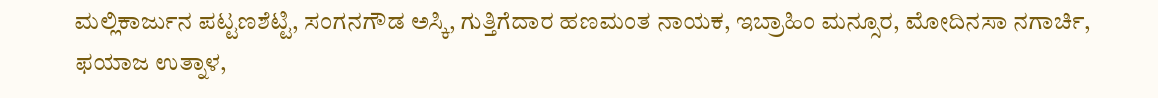ಮಲ್ಲಿಕಾರ್ಜುನ ಪಟ್ಟಣಶೆಟ್ಟಿ, ಸಂಗನಗೌಡ ಅಸ್ಕಿ, ಗುತ್ತಿಗೆದಾರ ಹಣಮಂತ ನಾಯಕ, ಇಬ್ರಾಹಿಂ ಮನ್ಸೂರ, ಮೋದಿನಸಾ ನಗಾರ್ಚಿ, ಫಯಾಜ ಉತ್ನಾಳ,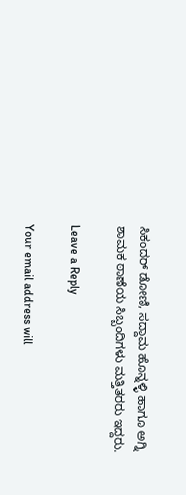ಸಿಕಂದರ್ ಡೋಣಿ, ಸದ್ದಾಮ ಹೊನ್ನಳ್ಳಿ ಹಾಗೂ ಅಗ್ನಿ ಶಾಮಕ ಠಾಣೆಯ ಸಿಬ್ಬಂದಿಗಳು ಮತ್ತಿತರರು ಇದ್ದರು.

Leave a Reply

Your email address will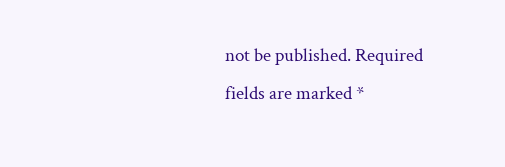not be published. Required fields are marked *